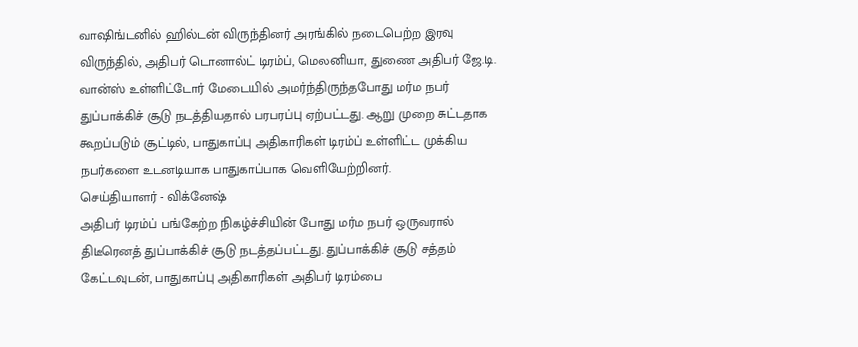வாஷிங்டனில் ஹில்டன் விருந்தினர் அரங்கில் நடைபெற்ற இரவு விருந்தில், அதிபர் டொனால்ட் டிரம்ப், மெலனியா, துணை அதிபர் ஜே.டி. வான்ஸ் உள்ளிட்டோர் மேடையில் அமர்ந்திருந்தபோது மர்ம நபர் துப்பாக்கிச் சூடு நடத்தியதால் பரபரப்பு ஏற்பட்டது. ஆறு முறை சுட்டதாக கூறப்படும் சூட்டில், பாதுகாப்பு அதிகாரிகள் டிரம்ப் உள்ளிட்ட முக்கிய நபர்களை உடனடியாக பாதுகாப்பாக வெளியேற்றினர்.
செய்தியாளர் - விக்னேஷ்
அதிபர் டிரம்ப் பங்கேற்ற நிகழ்ச்சியின் போது மர்ம நபர் ஒருவரால் திடீரெனத் துப்பாக்கிச் சூடு நடத்தப்பட்டது. துப்பாக்கிச் சூடு சத்தம் கேட்டவுடன், பாதுகாப்பு அதிகாரிகள் அதிபர் டிரம்பை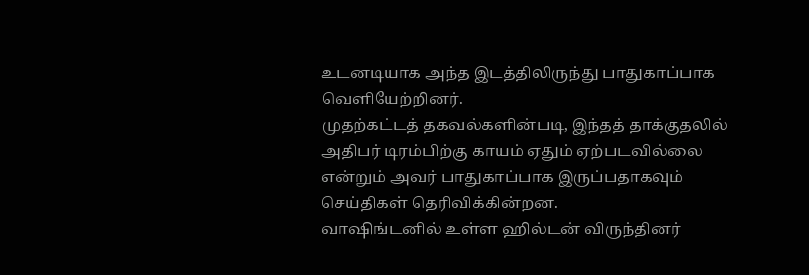உடனடியாக அந்த இடத்திலிருந்து பாதுகாப்பாக வெளியேற்றினர்.
முதற்கட்டத் தகவல்களின்படி, இந்தத் தாக்குதலில் அதிபர் டிரம்பிற்கு காயம் ஏதும் ஏற்படவில்லை என்றும் அவர் பாதுகாப்பாக இருப்பதாகவும் செய்திகள் தெரிவிக்கின்றன.
வாஷிங்டனில் உள்ள ஹில்டன் விருந்தினர்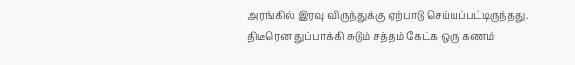அரங்கில் இரவு விருந்துக்கு ஏற்பாடு செய்யப்பட்டிருந்தது. திடீரென துப்பாக்கி சுடும் சத்தம் கேட்க ஒரு கணம்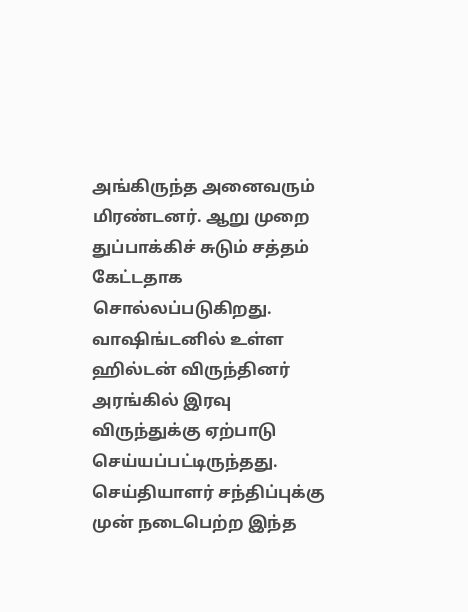அங்கிருந்த அனைவரும் மிரண்டனர். ஆறு முறை துப்பாக்கிச் சுடும் சத்தம் கேட்டதாக சொல்லப்படுகிறது.
வாஷிங்டனில் உள்ள ஹில்டன் விருந்தினர் அரங்கில் இரவு விருந்துக்கு ஏற்பாடு செய்யப்பட்டிருந்தது. செய்தியாளர் சந்திப்புக்கு முன் நடைபெற்ற இந்த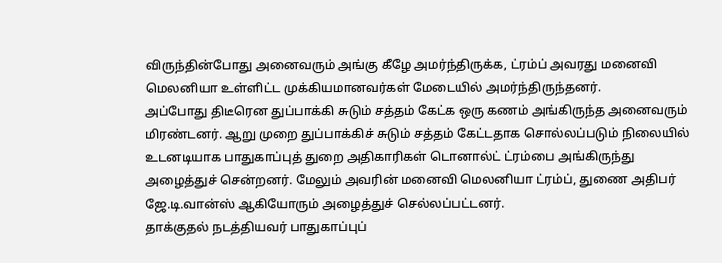விருந்தின்போது அனைவரும் அங்கு கீழே அமர்ந்திருக்க, ட்ரம்ப் அவரது மனைவி மெலனியா உள்ளிட்ட முக்கியமானவர்கள் மேடையில் அமர்ந்திருந்தனர்.
அப்போது திடீரென துப்பாக்கி சுடும் சத்தம் கேட்க ஒரு கணம் அங்கிருந்த அனைவரும் மிரண்டனர். ஆறு முறை துப்பாக்கிச் சுடும் சத்தம் கேட்டதாக சொல்லப்படும் நிலையில் உடனடியாக பாதுகாப்புத் துறை அதிகாரிகள் டொனால்ட் ட்ரம்பை அங்கிருந்து அழைத்துச் சென்றனர். மேலும் அவரின் மனைவி மெலனியா ட்ரம்ப், துணை அதிபர் ஜே.டி.வான்ஸ் ஆகியோரும் அழைத்துச் செல்லப்பட்டனர்.
தாக்குதல் நடத்தியவர் பாதுகாப்புப்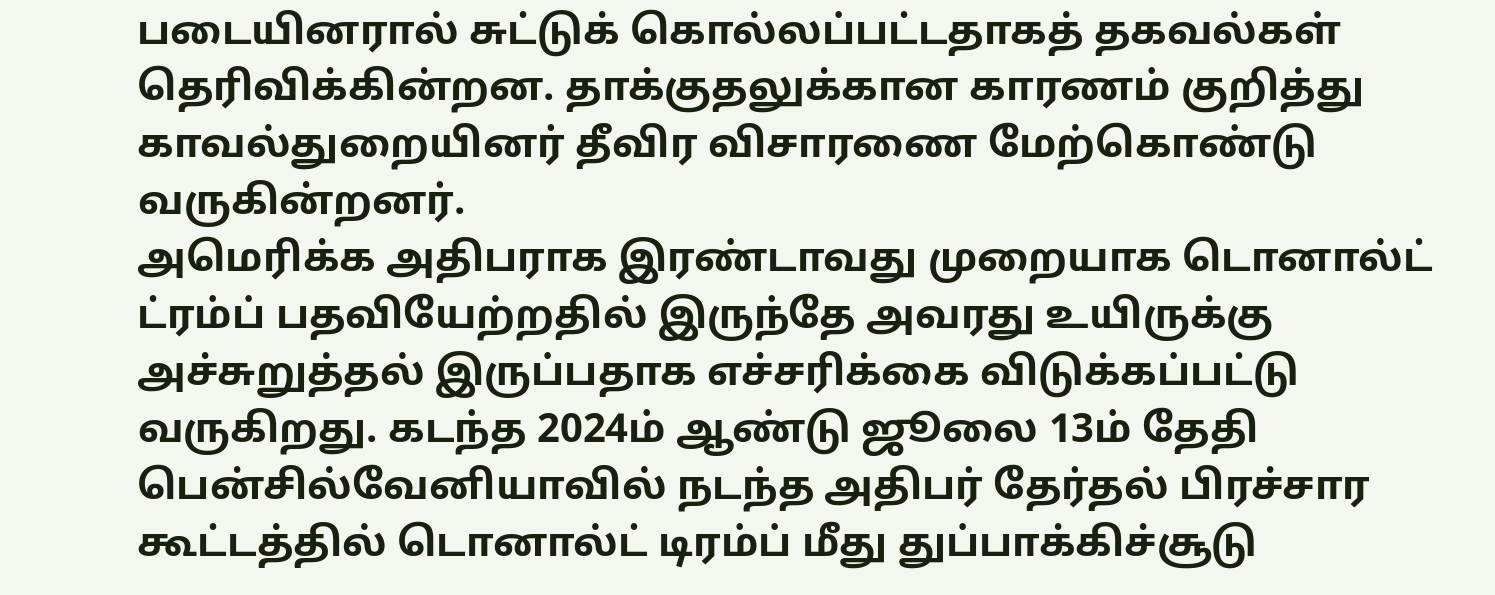படையினரால் சுட்டுக் கொல்லப்பட்டதாகத் தகவல்கள் தெரிவிக்கின்றன. தாக்குதலுக்கான காரணம் குறித்து காவல்துறையினர் தீவிர விசாரணை மேற்கொண்டு வருகின்றனர்.
அமெரிக்க அதிபராக இரண்டாவது முறையாக டொனால்ட் ட்ரம்ப் பதவியேற்றதில் இருந்தே அவரது உயிருக்கு அச்சுறுத்தல் இருப்பதாக எச்சரிக்கை விடுக்கப்பட்டு வருகிறது. கடந்த 2024ம் ஆண்டு ஜூலை 13ம் தேதி பென்சில்வேனியாவில் நடந்த அதிபர் தேர்தல் பிரச்சார கூட்டத்தில் டொனால்ட் டிரம்ப் மீது துப்பாக்கிச்சூடு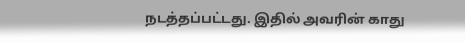நடத்தப்பட்டது. இதில் அவரின் காது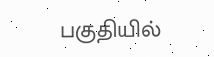பகுதியில்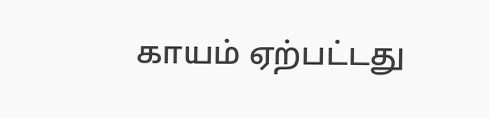காயம் ஏற்பட்டது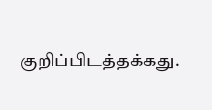குறிப்பிடத்தக்கது.